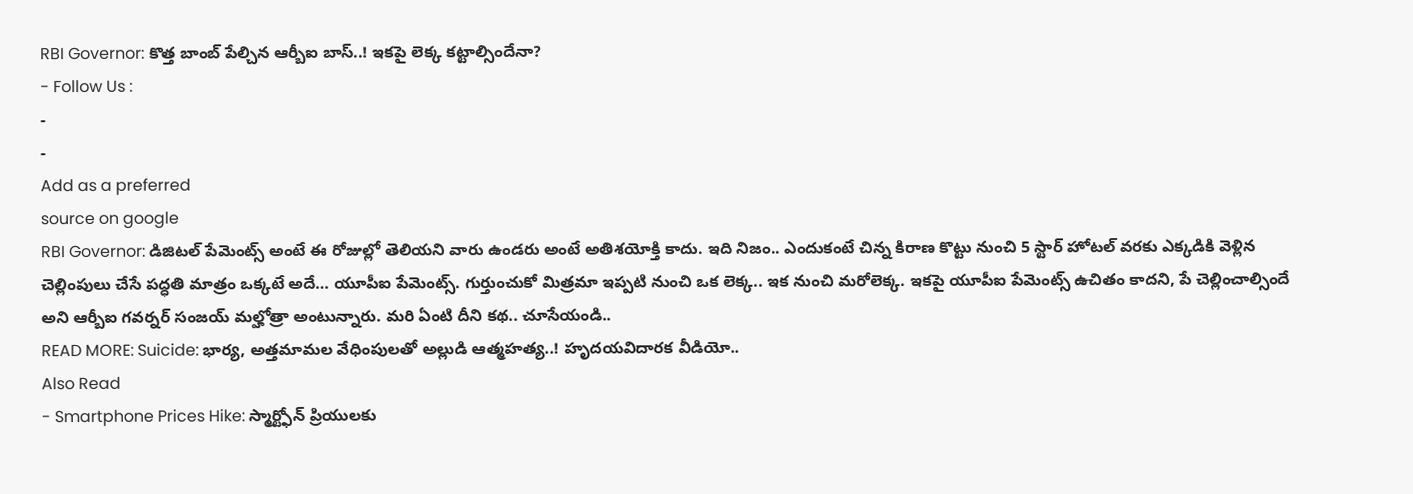RBI Governor: కొత్త బాంబ్ పేల్చిన ఆర్బీఐ బాస్..! ఇకపై లెక్క కట్టాల్సిందేనా?
- Follow Us :
-
-
Add as a preferred
source on google
RBI Governor: డిజిటల్ పేమెంట్స్ అంటే ఈ రోజుల్లో తెలియని వారు ఉండరు అంటే అతిశయోక్తి కాదు. ఇది నిజం.. ఎందుకంటే చిన్న కిరాణ కొట్టు నుంచి 5 స్టార్ హోటల్ వరకు ఎక్కడికి వెళ్లిన చెల్లింపులు చేసే పద్ధతి మాత్రం ఒక్కటే అదే… యూపీఐ పేమెంట్స్. గుర్తుంచుకో మిత్రమా ఇప్పటి నుంచి ఒక లెక్క.. ఇక నుంచి మరోలెక్క. ఇకపై యూపీఐ పేమెంట్స్ ఉచితం కాదని, పే చెల్లించాల్సిందే అని ఆర్బీఐ గవర్నర్ సంజయ్ మల్హోత్రా అంటున్నారు. మరి ఏంటి దీని కథ.. చూసేయండి..
READ MORE: Suicide: భార్య, అత్తమామల వేధింపులతో అల్లుడి ఆత్మహత్య..! హృదయవిదారక వీడియో..
Also Read
- Smartphone Prices Hike: స్మార్ట్ఫోన్ ప్రియులకు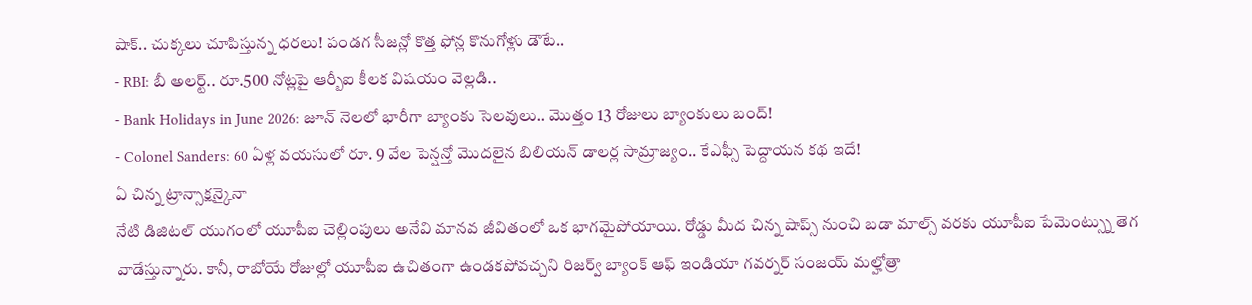షాక్.. చుక్కలు చూపిస్తున్న ధరలు! పండగ సీజన్లో కొత్త ఫోన్ల కొనుగోళ్లు డౌటే..
- RBI: బీ అలర్ట్.. రూ.500 నోట్లపై ఆర్బీఐ కీలక విషయం వెల్లడి..
- Bank Holidays in June 2026: జూన్ నెలలో భారీగా బ్యాంకు సెలవులు.. మొత్తం 13 రోజులు బ్యాంకులు బంద్!
- Colonel Sanders: 60 ఏళ్ల వయసులో రూ. 9 వేల పెన్షన్తో మొదలైన బిలియన్ డాలర్ల సామ్రాజ్యం.. కేఎఫ్సీ పెద్దాయన కథ ఇదే!
ఏ చిన్న ట్రాన్సాక్షన్కైనా
నేటి డిజిటల్ యుగంలో యూపీఐ చెల్లింపులు అనేవి మానవ జీవితంలో ఒక భాగమైపోయాయి. రోడ్డు మీద చిన్న షాప్స్ నుంచి బడా మాల్స్ వరకు యూపీఐ పేమెంట్స్ను తెగ వాడేస్తున్నారు. కానీ, రాబోయే రోజుల్లో యూపీఐ ఉచితంగా ఉండకపోవచ్చని రిజర్వ్ బ్యాంక్ ఆఫ్ ఇండియా గవర్నర్ సంజయ్ మల్హోత్రా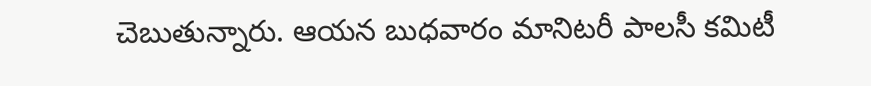చెబుతున్నారు. ఆయన బుధవారం మానిటరీ పాలసీ కమిటీ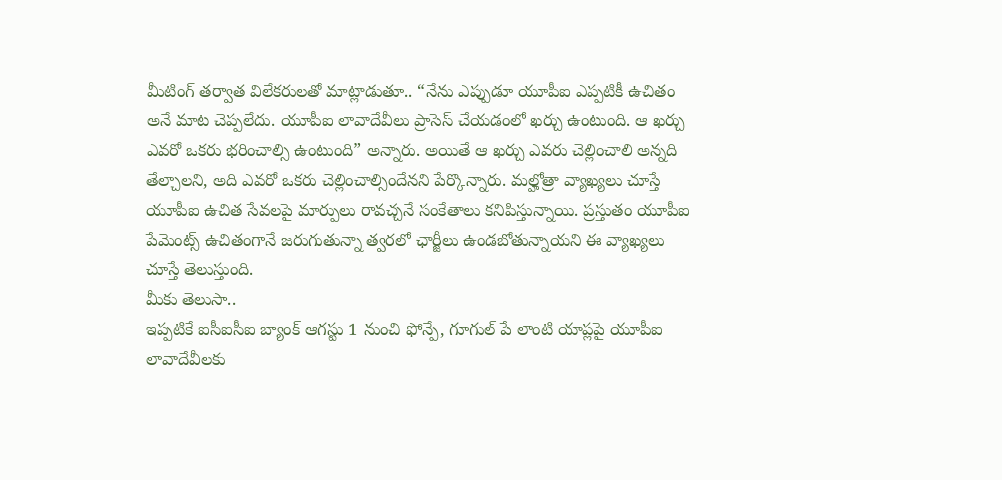మీటింగ్ తర్వాత విలేకరులతో మాట్లాడుతూ.. “నేను ఎప్పుడూ యూపీఐ ఎప్పటికీ ఉచితం అనే మాట చెప్పలేదు. యూపీఐ లావాదేవీలు ప్రాసెస్ చేయడంలో ఖర్చు ఉంటుంది. ఆ ఖర్చు ఎవరో ఒకరు భరించాల్సి ఉంటుంది” అన్నారు. అయితే ఆ ఖర్చు ఎవరు చెల్లించాలి అన్నది తేల్చాలని, అది ఎవరో ఒకరు చెల్లించాల్సిందేనని పేర్కొన్నారు. మల్హోత్రా వ్యాఖ్యలు చూస్తే యూపీఐ ఉచిత సేవలపై మార్పులు రావచ్చనే సంకేతాలు కనిపిస్తున్నాయి. ప్రస్తుతం యూపీఐ పేమెంట్స్ ఉచితంగానే జరుగుతున్నా త్వరలో ఛార్జీలు ఉండబోతున్నాయని ఈ వ్యాఖ్యలు చూస్తే తెలుస్తుంది.
మీకు తెలుసా..
ఇప్పటికే ఐసీఐసీఐ బ్యాంక్ ఆగస్టు 1 నుంచి ఫోన్పే, గూగుల్ పే లాంటి యాప్లపై యూపీఐ లావాదేవీలకు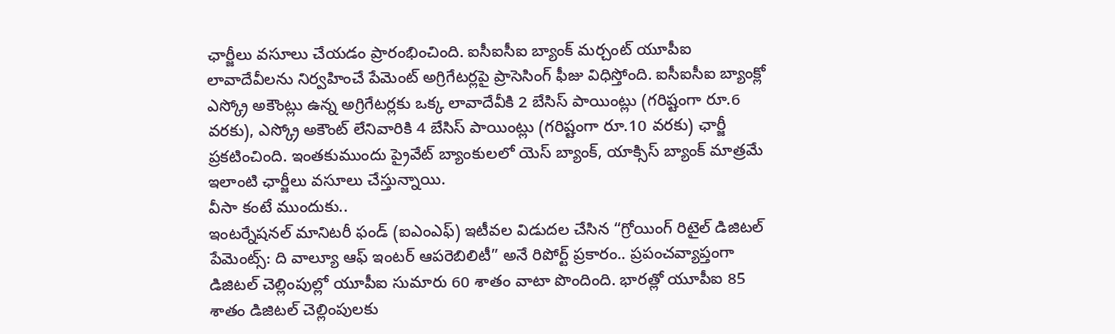ఛార్జీలు వసూలు చేయడం ప్రారంభించింది. ఐసీఐసీఐ బ్యాంక్ మర్చంట్ యూపీఐ లావాదేవీలను నిర్వహించే పేమెంట్ అగ్రిగేటర్లపై ప్రాసెసింగ్ ఫీజు విధిస్తోంది. ఐసీఐసీఐ బ్యాంక్లో ఎస్క్రో అకౌంట్లు ఉన్న అగ్రిగేటర్లకు ఒక్క లావాదేవీకి 2 బేసిస్ పాయింట్లు (గరిష్టంగా రూ.6 వరకు), ఎస్క్రో అకౌంట్ లేనివారికి 4 బేసిస్ పాయింట్లు (గరిష్టంగా రూ.10 వరకు) ఛార్జీ ప్రకటించింది. ఇంతకుముందు ప్రైవేట్ బ్యాంకులలో యెస్ బ్యాంక్, యాక్సిస్ బ్యాంక్ మాత్రమే ఇలాంటి ఛార్జీలు వసూలు చేస్తున్నాయి.
వీసా కంటే ముందుకు..
ఇంటర్నేషనల్ మానిటరీ ఫండ్ (ఐఎంఎఫ్) ఇటీవల విడుదల చేసిన “గ్రోయింగ్ రిటైల్ డిజిటల్ పేమెంట్స్: ది వాల్యూ ఆఫ్ ఇంటర్ ఆపరెబిలిటీ” అనే రిపోర్ట్ ప్రకారం.. ప్రపంచవ్యాప్తంగా డిజిటల్ చెల్లింపుల్లో యూపీఐ సుమారు 60 శాతం వాటా పొందింది. భారత్లో యూపీఐ 85 శాతం డిజిటల్ చెల్లింపులకు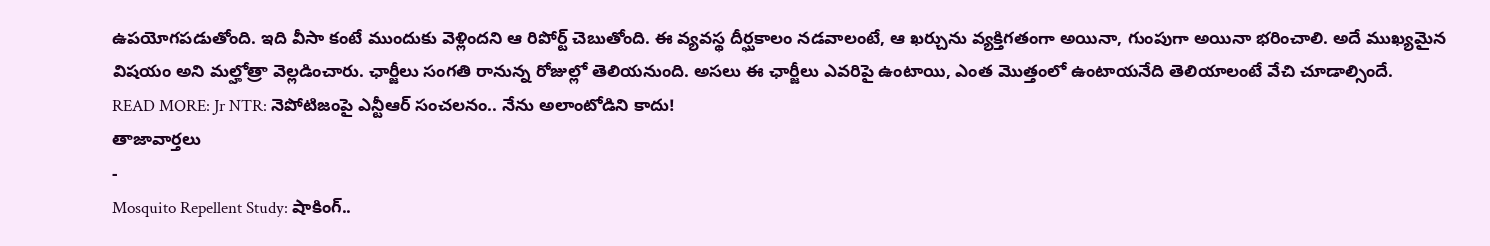ఉపయోగపడుతోంది. ఇది వీసా కంటే ముందుకు వెళ్లిందని ఆ రిపోర్ట్ చెబుతోంది. ఈ వ్యవస్థ దీర్ఘకాలం నడవాలంటే, ఆ ఖర్చును వ్యక్తిగతంగా అయినా, గుంపుగా అయినా భరించాలి. అదే ముఖ్యమైన విషయం అని మల్హోత్రా వెల్లడించారు. ఛార్జీలు సంగతి రానున్న రోజుల్లో తెలియనుంది. అసలు ఈ ఛార్జీలు ఎవరిపై ఉంటాయి, ఎంత మొత్తంలో ఉంటాయనేది తెలియాలంటే వేచి చూడాల్సిందే.
READ MORE: Jr NTR: నెపోటిజంపై ఎన్టీఆర్ సంచలనం.. నేను అలాంటోడిని కాదు!
తాజావార్తలు
-
Mosquito Repellent Study: షాకింగ్..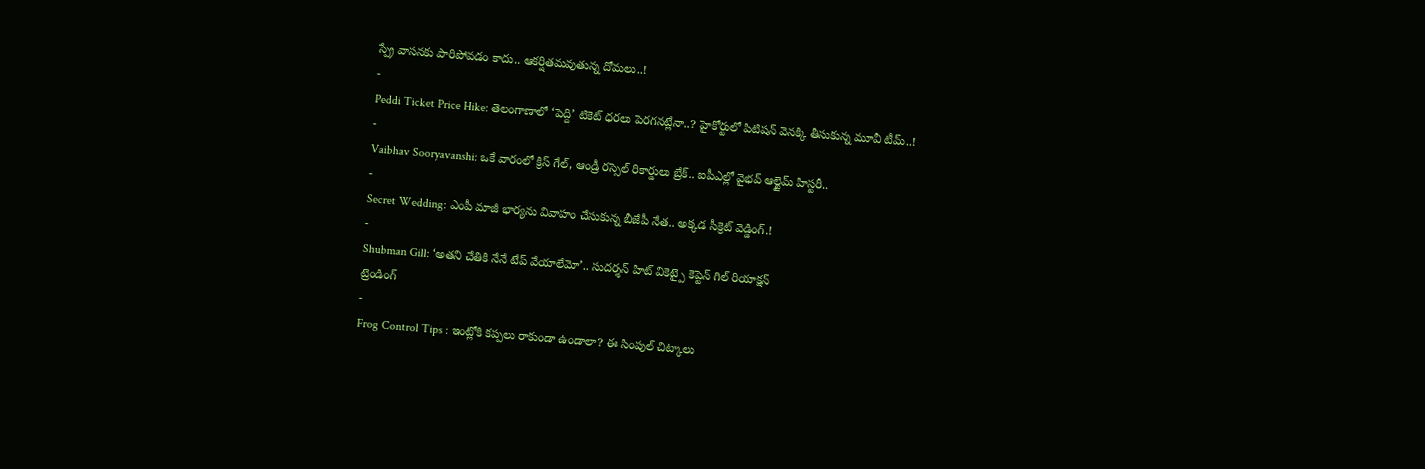స్ప్రే వాసనకు పారిపోవడం కాదు.. ఆకర్షితమవుతున్న దోమలు..!
-
Peddi Ticket Price Hike: తెలంగాణాలో ‘పెద్ది’ టికెట్ ధరలు పెరగనట్లేనా..? హైకోర్టులో పిటిషన్ వెనక్కి తీసుకున్న మూవీ టీమ్..!
-
Vaibhav Sooryavanshi: ఒకే వారంలో క్రిస్ గేల్, ఆండ్రీ రస్సెల్ రికార్డులు బ్రేక్.. ఐపీఎల్లో వైభవ్ ఆల్టైమ్ హిస్టరీ..
-
Secret Wedding: ఎంపీ మాజీ భార్యను వివాహం చేసుకున్న బీజేపీ నేత.. అక్కడ సీక్రెట్ వెడ్డింగ్.!
-
Shubman Gill: ‘అతని చేతికి నేనే టేప్ వేయాలేమో’.. సుదర్శన్ హిట్ వికెట్పై కెప్టెన్ గిల్ రియాక్షన్
ట్రెండింగ్
-
Frog Control Tips : ఇంట్లోకి కప్పలు రాకుండా ఉండాలా? ఈ సింపుల్ చిట్కాలు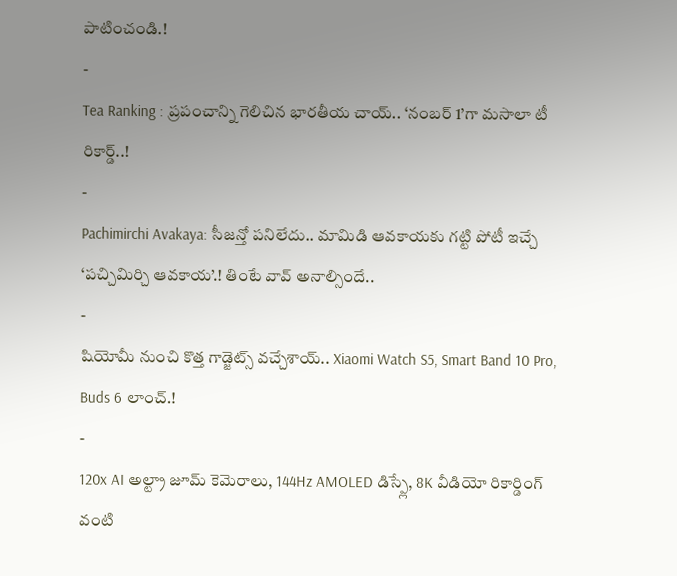పాటించండి.!
-
Tea Ranking : ప్రపంచాన్ని గెలిచిన భారతీయ చాయ్.. ‘నంబర్ 1’గా మసాలా టీ రికార్డ్..!
-
Pachimirchi Avakaya: సీజన్తో పనిలేదు.. మామిడి ఆవకాయకు గట్టి పోటీ ఇచ్చే ‘పచ్చిమిర్చి ఆవకాయ’.! తింటే వావ్ అనాల్సిందే..
-
షియోమీ నుంచి కొత్త గాడ్జెట్స్ వచ్చేశాయ్.. Xiaomi Watch S5, Smart Band 10 Pro, Buds 6 లాంచ్.!
-
120x AI అల్ట్రా జూమ్ కెమెరాలు, 144Hz AMOLED డిస్ప్లే, 8K వీడియో రికార్డింగ్ వంటి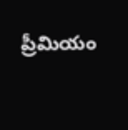ప్రీమియం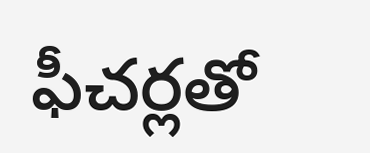ఫీచర్లతో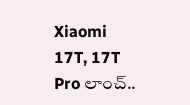Xiaomi 17T, 17T Pro లాంచ్..